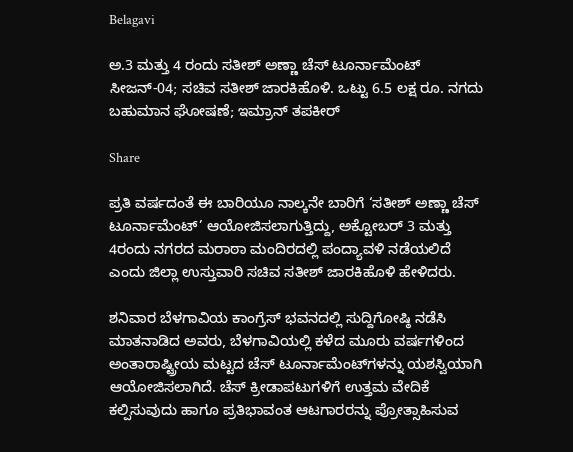Belagavi

ಅ.3 ಮತ್ತು 4 ರಂದು ಸತೀಶ್ ಅಣ್ಣಾ ಚೆಸ್ ಟೂರ್ನಾಮೆಂಟ್ ಸೀಜನ್-04; ಸಚಿವ ಸತೀಶ್ ಜಾರಕಿಹೊಳಿ. ಒಟ್ಟು 6.5 ಲಕ್ಷ ರೂ. ನಗದು ಬಹುಮಾನ ಘೋಷಣೆ; ಇಮ್ರಾನ್ ತಪಕೀರ್

Share

ಪ್ರತಿ ವರ್ಷದಂತೆ ಈ ಬಾರಿಯೂ ನಾಲ್ಕನೇ ಬಾರಿಗೆ ‘ಸತೀಶ್ ಅಣ್ಣಾ ಚೆಸ್ ಟೂರ್ನಾಮೆಂಟ್’ ಆಯೋಜಿಸಲಾಗುತ್ತಿದ್ದು, ಅಕ್ಟೋಬರ್ 3 ಮತ್ತು 4ರಂದು ನಗರದ ಮರಾಠಾ ಮಂದಿರದಲ್ಲಿ ಪಂದ್ಯಾವಳಿ ನಡೆಯಲಿದೆ ಎಂದು ಜಿಲ್ಲಾ ಉಸ್ತುವಾರಿ ಸಚಿವ ಸತೀಶ್ ಜಾರಕಿಹೊಳಿ ಹೇಳಿದರು.

ಶನಿವಾರ ಬೆಳಗಾವಿಯ ಕಾಂಗ್ರೆಸ್ ಭವನದಲ್ಲಿ ಸುದ್ದಿಗೋಷ್ಠಿ ನಡೆಸಿ ಮಾತನಾಡಿದ ಅವರು, ಬೆಳಗಾವಿಯಲ್ಲಿ ಕಳೆದ ಮೂರು ವರ್ಷಗಳಿಂದ ಅಂತಾರಾಷ್ಟ್ರೀಯ ಮಟ್ಟದ ಚೆಸ್ ಟೂರ್ನಾಮೆಂಟ್‌ಗಳನ್ನು ಯಶಸ್ವಿಯಾಗಿ ಆಯೋಜಿಸಲಾಗಿದೆ. ಚೆಸ್ ಕ್ರೀಡಾಪಟುಗಳಿಗೆ ಉತ್ತಮ ವೇದಿಕೆ ಕಲ್ಪಿಸುವುದು ಹಾಗೂ ಪ್ರತಿಭಾವಂತ ಆಟಗಾರರನ್ನು ಪ್ರೋತ್ಸಾಹಿಸುವ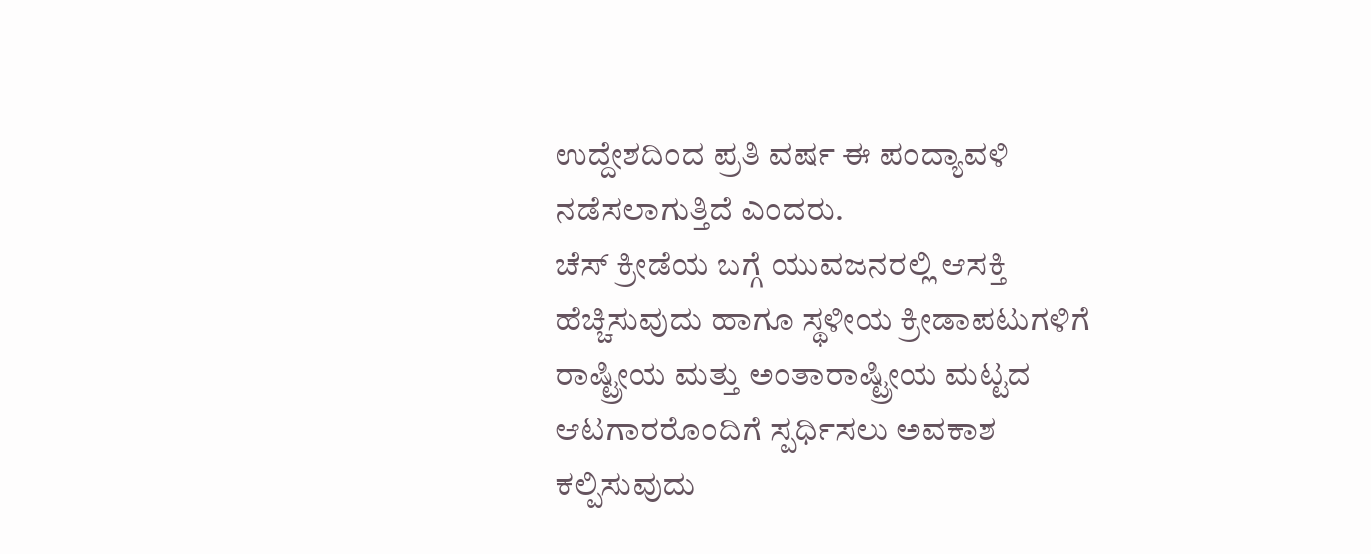ಉದ್ದೇಶದಿಂದ ಪ್ರತಿ ವರ್ಷ ಈ ಪಂದ್ಯಾವಳಿ ನಡೆಸಲಾಗುತ್ತಿದೆ ಎಂದರು.
ಚೆಸ್ ಕ್ರೀಡೆಯ ಬಗ್ಗೆ ಯುವಜನರಲ್ಲಿ ಆಸಕ್ತಿ ಹೆಚ್ಚಿಸುವುದು ಹಾಗೂ ಸ್ಥಳೀಯ ಕ್ರೀಡಾಪಟುಗಳಿಗೆ ರಾಷ್ಟ್ರೀಯ ಮತ್ತು ಅಂತಾರಾಷ್ಟ್ರೀಯ ಮಟ್ಟದ ಆಟಗಾರರೊಂದಿಗೆ ಸ್ಪರ್ಧಿಸಲು ಅವಕಾಶ ಕಲ್ಪಿಸುವುದು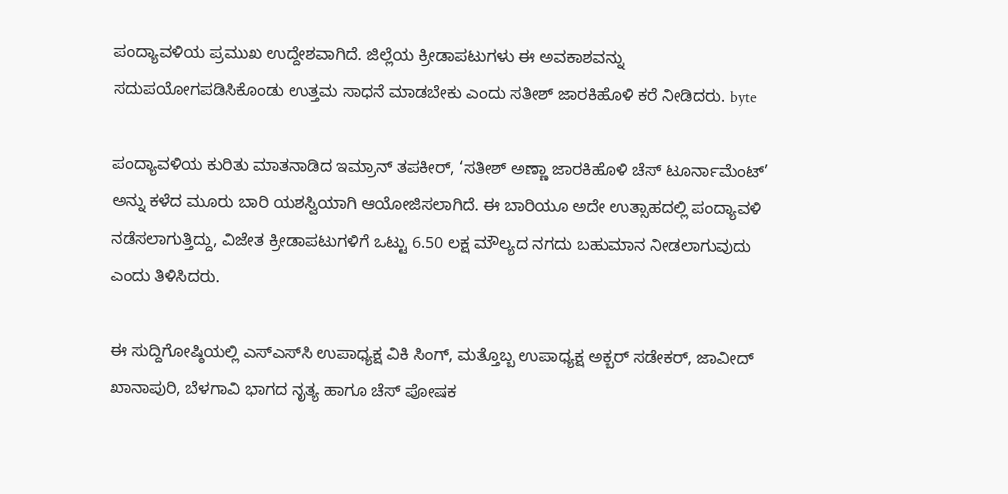ಪಂದ್ಯಾವಳಿಯ ಪ್ರಮುಖ ಉದ್ದೇಶವಾಗಿದೆ. ಜಿಲ್ಲೆಯ ಕ್ರೀಡಾಪಟುಗಳು ಈ ಅವಕಾಶವನ್ನು ಸದುಪಯೋಗಪಡಿಸಿಕೊಂಡು ಉತ್ತಮ ಸಾಧನೆ ಮಾಡಬೇಕು ಎಂದು ಸತೀಶ್ ಜಾರಕಿಹೊಳಿ ಕರೆ ನೀಡಿದರು. byte

ಪಂದ್ಯಾವಳಿಯ ಕುರಿತು ಮಾತನಾಡಿದ ಇಮ್ರಾನ್ ತಪಕೀರ್, ‘ಸತೀಶ್ ಅಣ್ಣಾ ಜಾರಕಿಹೊಳಿ ಚೆಸ್ ಟೂರ್ನಾಮೆಂಟ್’ ಅನ್ನು ಕಳೆದ ಮೂರು ಬಾರಿ ಯಶಸ್ವಿಯಾಗಿ ಆಯೋಜಿಸಲಾಗಿದೆ. ಈ ಬಾರಿಯೂ ಅದೇ ಉತ್ಸಾಹದಲ್ಲಿ ಪಂದ್ಯಾವಳಿ ನಡೆಸಲಾಗುತ್ತಿದ್ದು, ವಿಜೇತ ಕ್ರೀಡಾಪಟುಗಳಿಗೆ ಒಟ್ಟು 6.50 ಲಕ್ಷ ಮೌಲ್ಯದ ನಗದು ಬಹುಮಾನ ನೀಡಲಾಗುವುದು ಎಂದು ತಿಳಿಸಿದರು.

ಈ ಸುದ್ದಿಗೋಷ್ಠಿಯಲ್ಲಿ ಎಸ್‌ಎಸ್‌ಸಿ ಉಪಾಧ್ಯಕ್ಷ ವಿಕಿ ಸಿಂಗ್, ಮತ್ತೊಬ್ಬ ಉಪಾಧ್ಯಕ್ಷ ಅಕ್ಬರ್ ಸಡೇಕರ್, ಜಾವೀದ್ ಖಾನಾಪುರಿ, ಬೆಳಗಾವಿ ಭಾಗದ ನೃತ್ಯ ಹಾಗೂ ಚೆಸ್ ಪೋಷಕ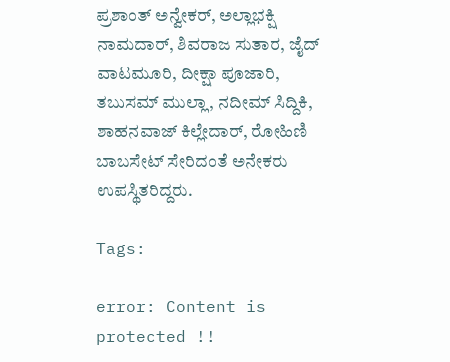ಪ್ರಶಾಂತ್ ಅನ್ವೇಕರ್, ಅಲ್ಲಾಭಕ್ಷಿ ನಾಮದಾರ್, ಶಿವರಾಜ ಸುತಾರ, ಜೈದ್ ವಾಟಮೂರಿ, ದೀಕ್ಷಾ ಪೂಜಾರಿ, ತಬುಸಮ್ ಮುಲ್ಲಾ, ನದೀಮ್ ಸಿದ್ದಿಕಿ, ಶಾಹನವಾಜ್ ಕಿಲ್ಲೇದಾರ್, ರೋಹಿಣಿ ಬಾಬಸೇಟ್ ಸೇರಿದಂತೆ ಅನೇಕರು ಉಪಸ್ಥಿತರಿದ್ದರು.

Tags:

error: Content is protected !!